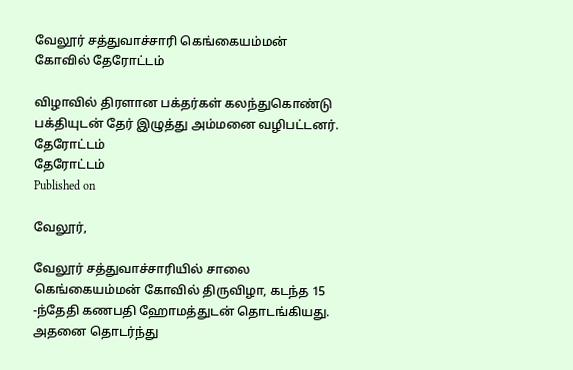வேலூர் சத்துவாச்சாரி கெங்கையம்மன் கோவில் தேரோட்டம்

விழாவில் திரளான பக்தர்கள் கலந்துகொண்டு பக்தியுடன் தேர் இழுத்து அம்மனை வழிபட்டனர்.
தேரோட்டம்
தேரோட்டம்
Published on

வேலூர்,

வேலூர் சத்துவாச்சாரியில் சாலை கெங்கையம்மன் கோவில் திருவிழா, கடந்த 15 -ந்தேதி கணபதி ஹோமத்துடன் தொடங்கியது. அதனை தொடர்ந்து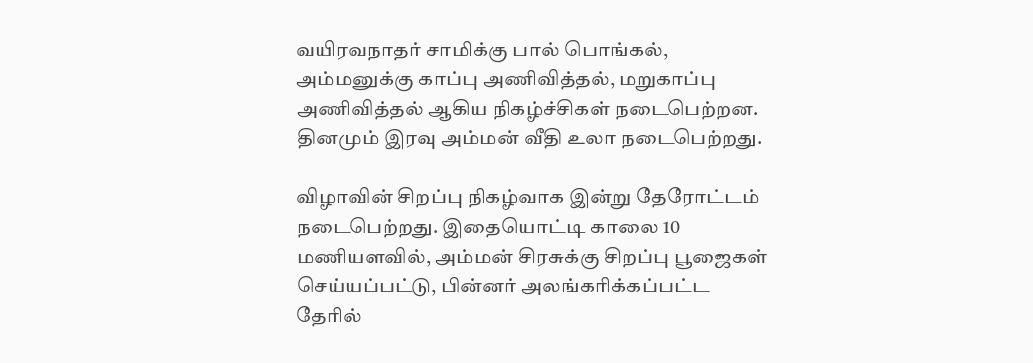வயிரவநாதர் சாமிக்கு பால் பொங்கல், அம்மனுக்கு காப்பு அணிவித்தல், மறுகாப்பு அணிவித்தல் ஆகிய நிகழ்ச்சிகள் நடைபெற்றன. தினமும் இரவு அம்மன் வீதி உலா நடைபெற்றது.

விழாவின் சிறப்பு நிகழ்வாக இன்று தேரோட்டம் நடைபெற்றது. இதையொட்டி காலை 10 மணியளவில், அம்மன் சிரசுக்கு சிறப்பு பூஜைகள் செய்யப்பட்டு, பின்னர் அலங்கரிக்கப்பட்ட தேரில்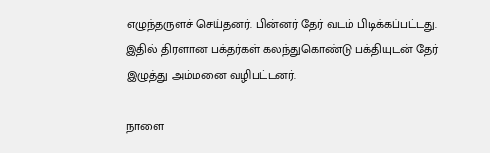எழுந்தருளச் செய்தனர். பின்னர் தேர் வடம் பிடிக்கப்பட்டது. இதில் திரளான பக்தர்கள் கலந்துகொண்டு பக்தியுடன் தேர் இழுத்து அம்மனை வழிபட்டனர்.

நாளை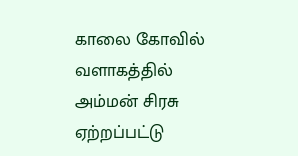காலை கோவில் வளாகத்தில் அம்மன் சிரசு ஏற்றப்பட்டு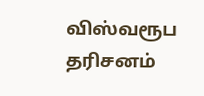விஸ்வரூப தரிசனம்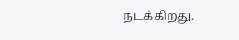நடக்கிறது.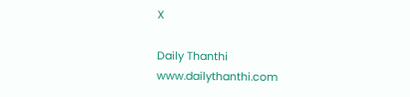X

Daily Thanthi
www.dailythanthi.com